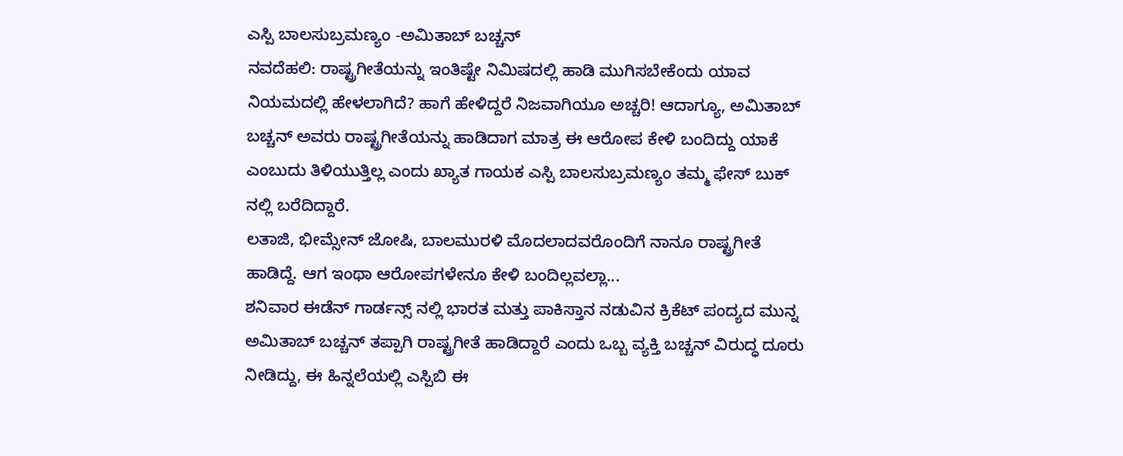ಎಸ್ಪಿ ಬಾಲಸುಬ್ರಮಣ್ಯಂ -ಅಮಿತಾಬ್ ಬಚ್ಚನ್
ನವದೆಹಲಿ: ರಾಷ್ಟ್ರಗೀತೆಯನ್ನು ಇಂತಿಷ್ಟೇ ನಿಮಿಷದಲ್ಲಿ ಹಾಡಿ ಮುಗಿಸಬೇಕೆಂದು ಯಾವ ನಿಯಮದಲ್ಲಿ ಹೇಳಲಾಗಿದೆ? ಹಾಗೆ ಹೇಳಿದ್ದರೆ ನಿಜವಾಗಿಯೂ ಅಚ್ಚರಿ! ಆದಾಗ್ಯೂ, ಅಮಿತಾಬ್ ಬಚ್ಚನ್ ಅವರು ರಾಷ್ಟ್ರಗೀತೆಯನ್ನು ಹಾಡಿದಾಗ ಮಾತ್ರ ಈ ಆರೋಪ ಕೇಳಿ ಬಂದಿದ್ದು ಯಾಕೆ ಎಂಬುದು ತಿಳಿಯುತ್ತಿಲ್ಲ ಎಂದು ಖ್ಯಾತ ಗಾಯಕ ಎಸ್ಪಿ ಬಾಲಸುಬ್ರಮಣ್ಯಂ ತಮ್ಮ ಫೇಸ್ ಬುಕ್ ನಲ್ಲಿ ಬರೆದಿದ್ದಾರೆ.
ಲತಾಜಿ, ಭೀಮ್ಸೇನ್ ಜೋಷಿ, ಬಾಲಮುರಳಿ ಮೊದಲಾದವರೊಂದಿಗೆ ನಾನೂ ರಾಷ್ಟ್ರಗೀತೆ ಹಾಡಿದ್ದೆ. ಆಗ ಇಂಥಾ ಆರೋಪಗಳೇನೂ ಕೇಳಿ ಬಂದಿಲ್ಲವಲ್ಲಾ...
ಶನಿವಾರ ಈಡೆನ್ ಗಾರ್ಡನ್ಸ್ ನಲ್ಲಿ ಭಾರತ ಮತ್ತು ಪಾಕಿಸ್ತಾನ ನಡುವಿನ ಕ್ರಿಕೆಟ್ ಪಂದ್ಯದ ಮುನ್ನ ಅಮಿತಾಬ್ ಬಚ್ಚನ್ ತಪ್ಪಾಗಿ ರಾಷ್ಟ್ರಗೀತೆ ಹಾಡಿದ್ದಾರೆ ಎಂದು ಒಬ್ಬ ವ್ಯಕ್ತಿ ಬಚ್ಚನ್ ವಿರುದ್ಧ ದೂರು ನೀಡಿದ್ದು, ಈ ಹಿನ್ನಲೆಯಲ್ಲಿ ಎಸ್ಪಿಬಿ ಈ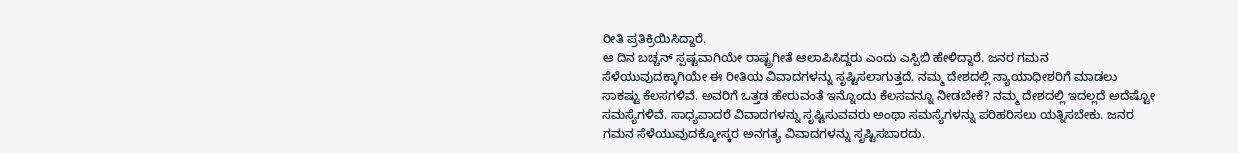ರೀತಿ ಪ್ರತಿಕ್ರಿಯಿಸಿದ್ದಾರೆ.
ಆ ದಿನ ಬಚ್ಚನ್ ಸ್ಪಷ್ಟವಾಗಿಯೇ ರಾಷ್ಟ್ರಗೀತೆ ಆಲಾಪಿಸಿದ್ದರು ಎಂದು ಎಸ್ಪಿಬಿ ಹೇಳಿದ್ದಾರೆ. ಜನರ ಗಮನ ಸೆಳೆಯುವುದಕ್ಕಾಗಿಯೇ ಈ ರೀತಿಯ ವಿವಾದಗಳನ್ನು ಸೃಷ್ಟಿಸಲಾಗುತ್ತದೆ. ನಮ್ಮ ದೇಶದಲ್ಲಿ ನ್ಯಾಯಾಧೀಶರಿಗೆ ಮಾಡಲು ಸಾಕಷ್ಟು ಕೆಲಸಗಳಿವೆ. ಅವರಿಗೆ ಒತ್ತಡ ಹೇರುವಂತೆ ಇನ್ನೊಂದು ಕೆಲಸವನ್ನೂ ನೀಡಬೇಕೆ? ನಮ್ಮ ದೇಶದಲ್ಲಿ ಇದಲ್ಲದೆ ಅದೆಷ್ಟೋ ಸಮಸ್ಯೆಗಳಿವೆ. ಸಾಧ್ಯವಾದರೆ ವಿವಾದಗಳನ್ನು ಸೃಷ್ಟಿಸುವವರು ಅಂಥಾ ಸಮಸ್ಯೆಗಳನ್ನು ಪರಿಹರಿಸಲು ಯತ್ನಿಸಬೇಕು. ಜನರ ಗಮನ ಸೆಳೆಯುವುದಕ್ಕೋಸ್ಕರ ಅನಗತ್ಯ ವಿವಾದಗಳನ್ನು ಸೃಷ್ಟಿಸಬಾರದು.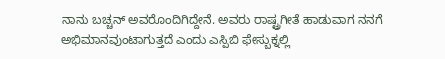ನಾನು ಬಚ್ಚನ್ ಅವರೊಂದಿಗಿದ್ದೇನೆ. ಅವರು ರಾಷ್ಟ್ರಗೀತೆ ಹಾಡುವಾಗ ನನಗೆ ಅಭಿಮಾನವುಂಟಾಗುತ್ತದೆ ಎಂದು ಎಸ್ಪಿಬಿ ಫೇಸ್ಬುಕ್ನಲ್ಲಿ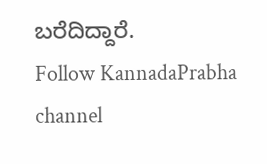ಬರೆದಿದ್ದಾರೆ.
Follow KannadaPrabha channel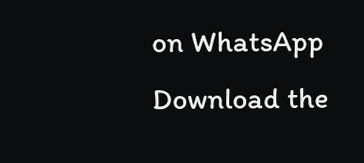on WhatsApp
Download the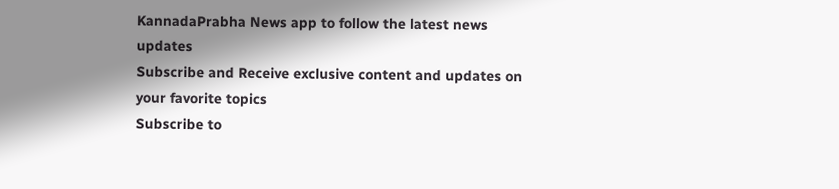KannadaPrabha News app to follow the latest news updates
Subscribe and Receive exclusive content and updates on your favorite topics
Subscribe to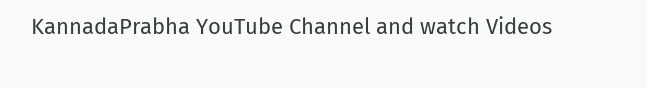KannadaPrabha YouTube Channel and watch Videos